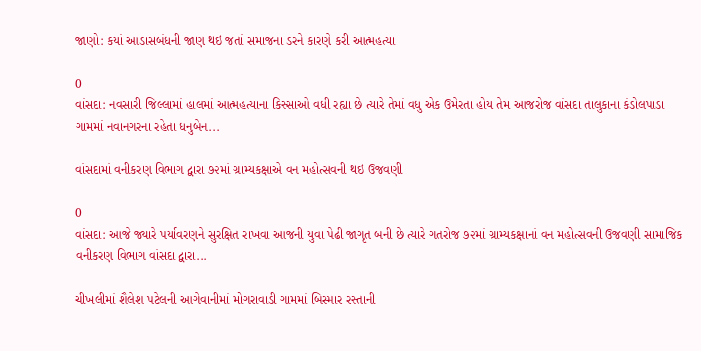જાણો: કયાં આડાસબંધની જાણ થઇ જતાં સમાજના ડરને કારણે કરી આત્મહત્યા

0
વાંસદા: નવસારી જિલ્લામાં હાલમાં આત્મહત્યાના કિસ્સાઓ વધી રહ્યા છે ત્યારે તેમાં વધુ એક ઉમેરતા હોય તેમ આજરોજ વાંસદા તાલુકાના કંડોલપાડા ગામમાં નવાનગરના રહેતા ધનુબેન...

વાંસદામાં વનીકરણ વિભાગ દ્વારા ૭૨માં ગ્રામ્યકક્ષાએ વન મહોત્સવની થઇ ઉજવણી

0
વાંસદા: આજે જ્યારે પર્યાવરણને સુરક્ષિત રાખવા આજની યુવા પેઢી જાગૃત બની છે ત્યારે ગતરોજ ૭૨માં ગ્રામ્યકક્ષાનાં વન મહોત્સવની ઉજવણી સામાજિક વનીકરણ વિભાગ વાંસદા દ્વારા...

ચીખલીમાં શૈલેશ પટેલની આગેવાનીમાં મોગરાવાડી ગામમાં બિસ્માર રસ્તાની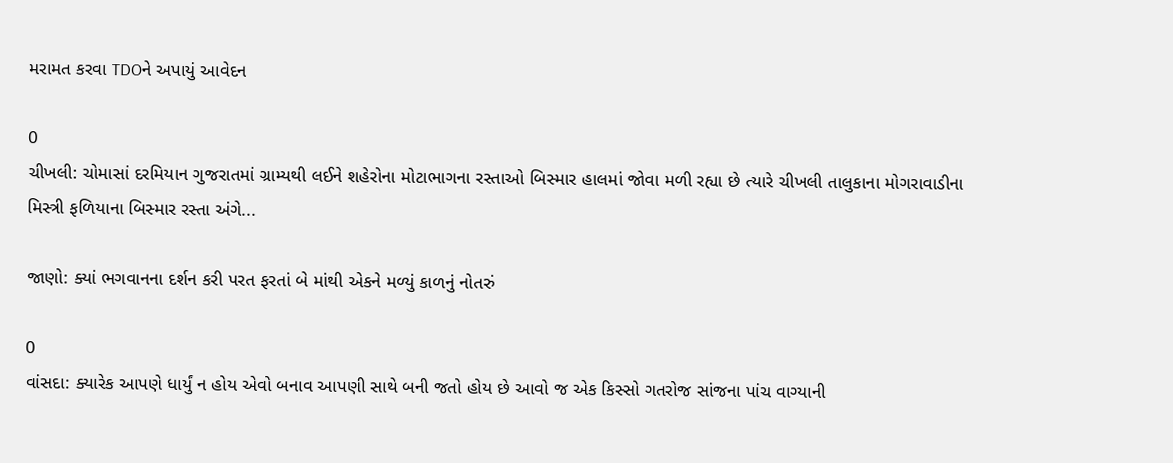મરામત કરવા TDOને અપાયું આવેદન

0
ચીખલી: ચોમાસાં દરમિયાન ગુજરાતમાં ગ્રામ્યથી લઈને શહેરોના મોટાભાગના રસ્તાઓ બિસ્માર હાલમાં જોવા મળી રહ્યા છે ત્યારે ચીખલી તાલુકાના મોગરાવાડીના મિસ્ત્રી ફળિયાના બિસ્માર રસ્તા અંગે...

જાણો: ક્યાં ભગવાનના દર્શન કરી પરત ફરતાં બે માંથી એકને મળ્યું કાળનું નોતરું

0
વાંસદા: ક્યારેક આપણે ધાર્યું ન હોય એવો બનાવ આપણી સાથે બની જતો હોય છે આવો જ એક કિસ્સો ગતરોજ સાંજના પાંચ વાગ્યાની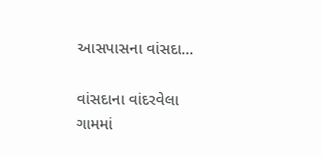આસપાસના વાંસદા...

વાંસદાના વાંદરવેલા ગામમાં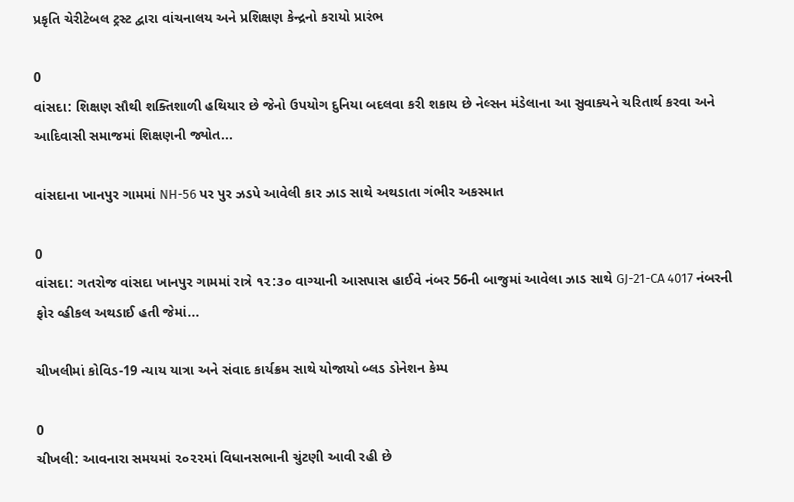પ્રકૃતિ ચેરીટેબલ ટ્રસ્ટ દ્વારા વાંચનાલય અને પ્રશિક્ષણ કેન્દ્રનો કરાયો પ્રારંભ

0
વાંસદા: શિક્ષણ સૌથી શક્તિશાળી હથિયાર છે જેનો ઉપયોગ દુનિયા બદલવા કરી શકાય છે નેલ્સન મંડેલાના આ સુવાક્યને ચરિતાર્થ કરવા અને આદિવાસી સમાજમાં શિક્ષણની જ્યોત...

વાંસદાના ખાનપુર ગામમાં NH-56 પર પુર ઝડપે આવેલી કાર ઝાડ સાથે અથડાતા ગંભીર અકસ્માત

0
વાંસદા: ગતરોજ વાંસદા ખાનપુર ગામમાં રાત્રે ૧૨:૩૦ વાગ્યાની આસપાસ હાઈવે નંબર 56ની બાજુમાં આવેલા ઝાડ સાથે GJ-21-CA 4017 નંબરની ફોર વ્હીકલ અથડાઈ હતી જેમાં...

ચીખલીમાં કોવિડ-19 ન્યાય યાત્રા અને સંવાદ કાર્યક્રમ સાથે યોજાયો બ્લડ ડોનેશન કેમ્પ

0
ચીખલી: આવનારા સમયમાં ૨૦૨૨માં વિધાનસભાની ચુંટણી આવી રહી છે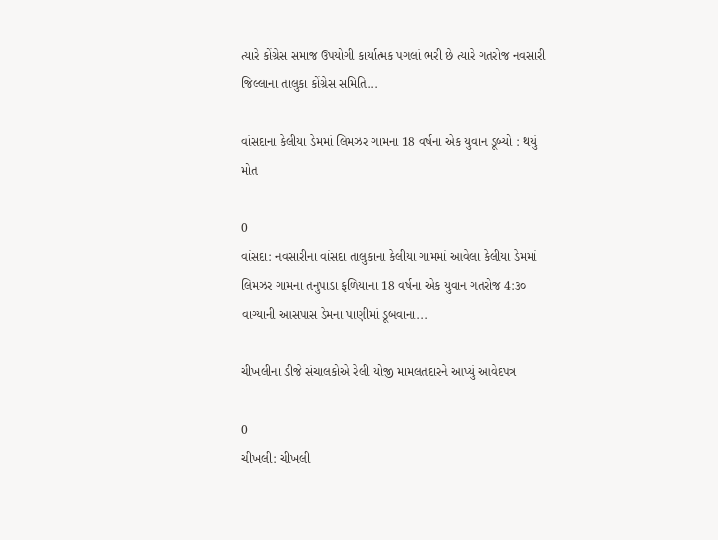ત્યારે કોંગ્રેસ સમાજ ઉપયોગી કાર્યાત્મક પગલાં ભરી છે ત્યારે ગતરોજ નવસારી જિલ્લાના તાલુકા કોંગ્રેસ સમિતિ...

વાંસદાના કેલીયા ડેમમાં લિમઝર ગામના 18 વર્ષના એક યુવાન ડૂબ્યો : થયું મોત

0
વાંસદા: નવસારીના વાંસદા તાલુકાના કેલીયા ગામમાં આવેલા કેલીયા ડેમમાં લિમઝર ગામના તનુપાડા ફળિયાના 18 વર્ષના એક યુવાન ગતરોજ 4:૩૦ વાગ્યાની આસપાસ ડેમના પાણીમાં ડૂબવાના...

ચીખલીના ડીજે સંચાલકોએ રેલી યોજી મામલતદારને આપ્યું આવેદપત્ર

0
ચીખલી: ચીખલી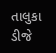તાલુકા ડીજે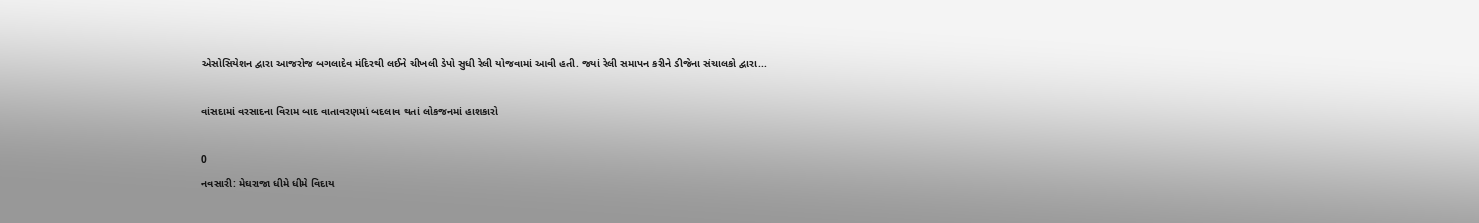એસોસિયેશન દ્વારા આજરોજ બગલાદેવ મંદિરથી લઈને ચીખલી ડેપો સુધી રેલી યોજવામાં આવી હતી. જ્યાં રેલી સમાપન કરીને ડીજેના સંચાલકો દ્વારા...

વાંસદામાં વરસાદના વિરામ બાદ વાતાવરણમાં બદલાવ થતાં લોકજનમાં હાશકારો

0
નવસારી: મેઘરાજા ધીમે ધીમે વિદાય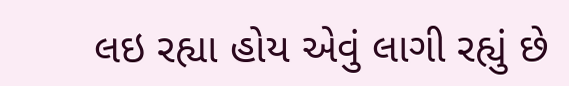લઇ રહ્યા હોય એવું લાગી રહ્યું છે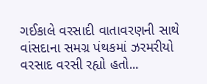ગઈકાલે વરસાદી વાતાવરણની સાથે વાંસદાના સમગ્ર પંથકમાં ઝરમરીયો વરસાદ વરસી રહ્યો હતો...